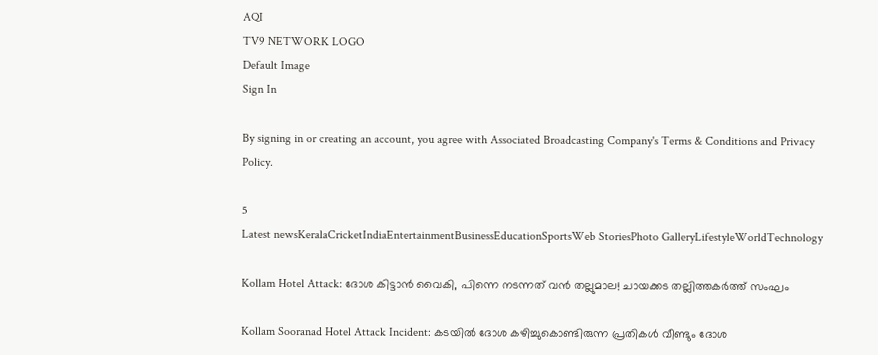AQI
TV9 NETWORK LOGO
Default Image
Sign In

By signing in or creating an account, you agree with Associated Broadcasting Company's Terms & Conditions and Privacy Policy.

5
Latest newsKeralaCricketIndiaEntertainmentBusinessEducationSportsWeb StoriesPhoto GalleryLifestyleWorldTechnology

Kollam Hotel Attack: ദോശ കിട്ടാൻ വൈകി, പിന്നെ നടന്നത് വൻ തല്ലുമാല! ചായക്കട തല്ലിത്തകർത്ത് സംഘം

Kollam Sooranad Hotel Attack Incident: കടയിൽ ദോശ കഴിച്ചുകൊണ്ടിരുന്ന പ്രതികൾ വീണ്ടും ദോശ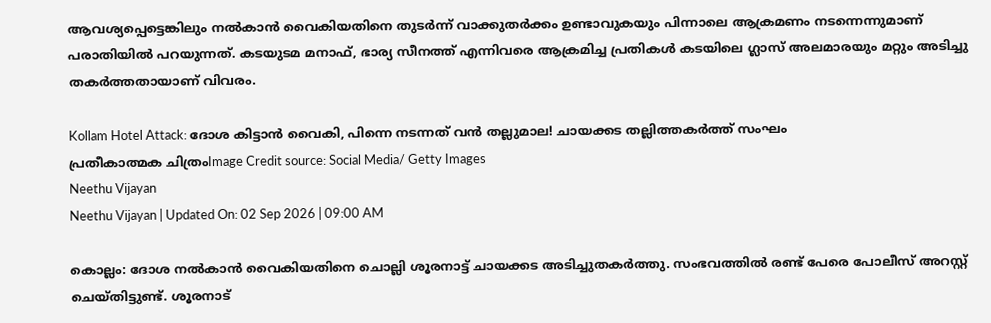ആവശ്യപ്പെട്ടെങ്കിലും നൽകാൻ വൈകിയതിനെ തുടർന്ന് വാക്കുതർക്കം ഉണ്ടാവുകയും പിന്നാലെ ആക്രമണം നടന്നെന്നുമാണ് പരാതിയിൽ പറയുന്നത്. കടയുടമ മനാഫ്, ഭാര്യ സീനത്ത് എന്നിവരെ ആക്രമിച്ച പ്രതികൾ കടയിലെ ഗ്ലാസ് അലമാരയും മറ്റും അടിച്ചു തകർത്തതായാണ് വിവരം.

Kollam Hotel Attack: ദോശ കിട്ടാൻ വൈകി, പിന്നെ നടന്നത് വൻ തല്ലുമാല! ചായക്കട തല്ലിത്തകർത്ത് സംഘം
പ്രതീകാത്മക ചിത്രംImage Credit source: Social Media/ Getty Images
Neethu Vijayan
Neethu Vijayan | Updated On: 02 Sep 2026 | 09:00 AM

കൊല്ലം: ദോശ നൽകാൻ വൈകിയതിനെ ചൊല്ലി ശൂരനാട്ട് ചായക്കട അടിച്ചുതകർത്തു. സംഭവത്തിൽ രണ്ട് പേരെ പോലീസ് അറസ്റ്റ് ചെയ്തിട്ടുണ്ട്. ശൂരനാട്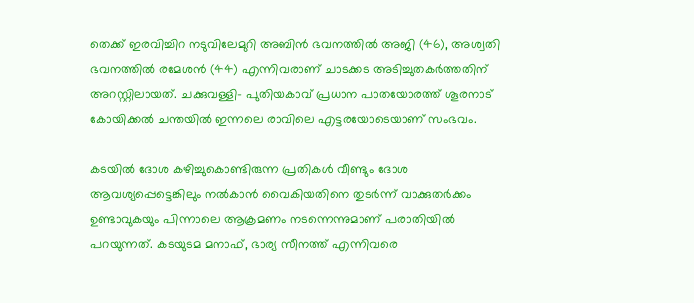തെക്ക് ഇരവിച്ചിറ നടുവിലേമുറി അബിൻ ഭവനത്തിൽ അജി (46), അശ്വതി ഭവനത്തിൽ രമേശൻ (44) എന്നിവരാണ് ചാടക്കട അടിച്ചുതകർത്തതിന് അറസ്റ്റിലായത്. ചക്കുവള്ളി– പുതിയകാവ് പ്രധാന പാതയോരത്ത് ശൂരനാട് കോയിക്കൽ ചന്തയിൽ ഇന്നലെ രാവിലെ എട്ടരയോടെയാണ് സംഭവം.

കടയിൽ ദോശ കഴിച്ചുകൊണ്ടിരുന്ന പ്രതികൾ വീണ്ടും ദോശ ആവശ്യപ്പെട്ടെങ്കിലും നൽകാൻ വൈകിയതിനെ തുടർന്ന് വാക്കുതർക്കം ഉണ്ടാവുകയും പിന്നാലെ ആക്രമണം നടന്നെന്നുമാണ് പരാതിയിൽ പറയുന്നത്. കടയുടമ മനാഫ്, ഭാര്യ സീനത്ത് എന്നിവരെ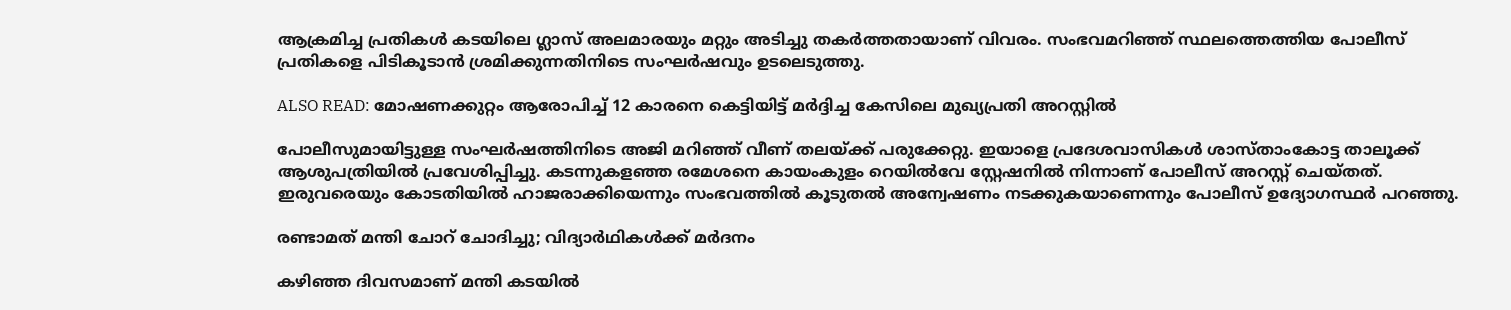ആക്രമിച്ച പ്രതികൾ കടയിലെ ഗ്ലാസ് അലമാരയും മറ്റും അടിച്ചു തകർത്തതായാണ് വിവരം. സംഭവമറിഞ്ഞ് സ്ഥലത്തെത്തിയ പോലീസ് പ്രതികളെ പിടികൂടാൻ ശ്രമിക്കുന്നതിനിടെ സംഘർഷവും ഉടലെടുത്തു.

ALSO READ: മോഷണക്കുറ്റം ആരോപിച്ച് 12 കാരനെ കെട്ടിയിട്ട് മർദ്ദിച്ച കേസിലെ മുഖ്യപ്രതി അറസ്റ്റിൽ

പോലീസുമായിട്ടുള്ള സംഘർഷത്തിനിടെ അജി മറിഞ്ഞ് വീണ് തലയ്ക്ക് പരുക്കേറ്റു. ഇയാളെ പ്രദേശവാസികൾ ശാസ്താംകോട്ട താലൂക്ക് ആശുപത്രിയിൽ പ്രവേശിപ്പിച്ചു. കടന്നുകളഞ്ഞ രമേശനെ കായംകുളം റെയിൽവേ സ്റ്റേഷനിൽ നിന്നാണ് പോലീസ് അറസ്റ്റ് ചെയ്തത്. ഇരുവരെയും കോടതിയിൽ ഹാജരാക്കിയെന്നും സംഭവത്തിൽ കൂടുതൽ അന്വേഷണം നടക്കുകയാണെന്നും പോലീസ് ഉദ്യോഗസ്ഥർ പറഞ്ഞു.

രണ്ടാമത് മന്തി ചോറ് ചോദിച്ചു; വിദ്യാർഥികൾക്ക് മർദനം

കഴിഞ്ഞ ദിവസമാണ് മന്തി കടയിൽ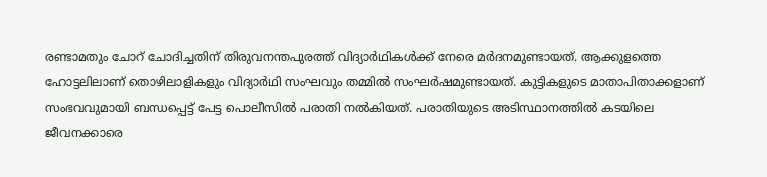രണ്ടാമതും ചോറ് ചോദിച്ചതിന് തിരുവനന്തപുരത്ത് വിദ്യാർഥികൾക്ക് നേരെ മർദനമുണ്ടായത്. ആക്കുളത്തെ ഹോട്ടലിലാണ് തൊഴിലാളികളും വിദ്യാർഥി സംഘവും തമ്മിൽ സംഘർഷമുണ്ടായത്. കുട്ടികളുടെ മാതാപിതാക്കളാണ് സംഭവവുമായി ബന്ധപ്പെട്ട് പേട്ട പൊലീസിൽ പരാതി നൽകിയത്. പരാതിയുടെ അടിസ്ഥാനത്തിൽ കടയിലെ ജീവനക്കാരെ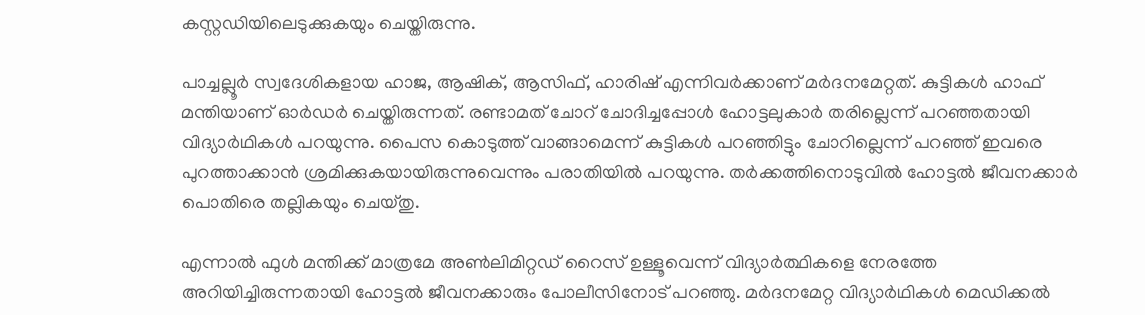കസ്റ്റഡിയിലെടുക്കുകയും ചെയ്തിരുന്നു.

പാച്ചല്ലൂർ സ്വദേശികളായ ഹാജ, ആഷിക്, ആസിഫ്, ഹാരിഷ് എന്നിവർക്കാണ് മർദനമേറ്റത്. കുട്ടികൾ ഹാഫ് മന്തിയാണ് ഓർഡർ ചെയ്തിരുന്നത്. രണ്ടാമത് ചോറ് ചോദിച്ചപ്പോൾ ഹോട്ടലുകാർ തരില്ലെന്ന് പറഞ്ഞതായി വിദ്യാർഥികൾ പറയുന്നു. പൈസ കൊടുത്ത് വാങ്ങാമെന്ന് കുട്ടികൾ പറഞ്ഞിട്ടും ചോറില്ലെന്ന് പറഞ്ഞ് ഇവരെ പുറത്താക്കാൻ ശ്രമിക്കുകയായിരുന്നുവെന്നും പരാതിയിൽ പറയുന്നു. തർക്കത്തിനൊടുവിൽ ഹോട്ടൽ ജീവനക്കാർ പൊതിരെ തല്ലികയും ചെയ്തു.

എന്നാൽ ഫുൾ മന്തിക്ക് മാത്രമേ അൺലിമിറ്റഡ് റൈസ് ഉള്ളൂവെന്ന് വിദ്യാർത്ഥികളെ നേരത്തേ അറിയിച്ചിരുന്നതായി ഹോട്ടൽ ജീവനക്കാരും പോലീസിനോട് പറഞ്ഞു. മർദനമേറ്റ വിദ്യാർഥികൾ മെഡിക്കൽ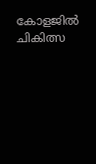കോളജിൽ ചികിത്സ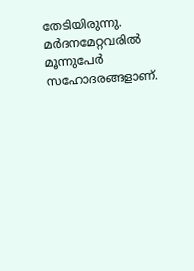തേടിയിരുന്നു. മർദനമേറ്റവരിൽ മൂന്നുപേർ സഹോദരങ്ങളാണ്.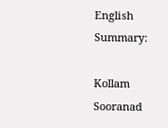English Summary:

Kollam Sooranad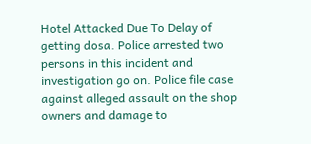Hotel Attacked Due To Delay of getting dosa. Police arrested two persons in this incident and investigation go on. Police file case against alleged assault on the shop owners and damage to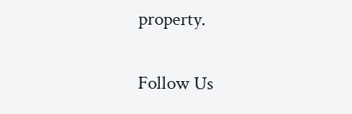property.

Follow Us